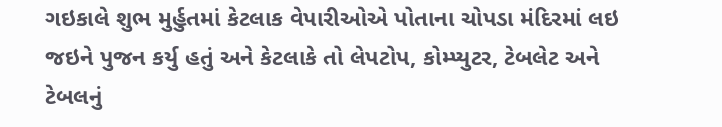ગઇકાલે શુભ મુર્હુતમાં કેટલાક વેપારીઓએ પોતાના ચોપડા મંદિરમાં લઇ જઇને પુજન કર્યુ હતું અને કેટલાકે તો લેપટોપ, કોમ્પ્યુટર, ટેબલેટ અને ટેબલનું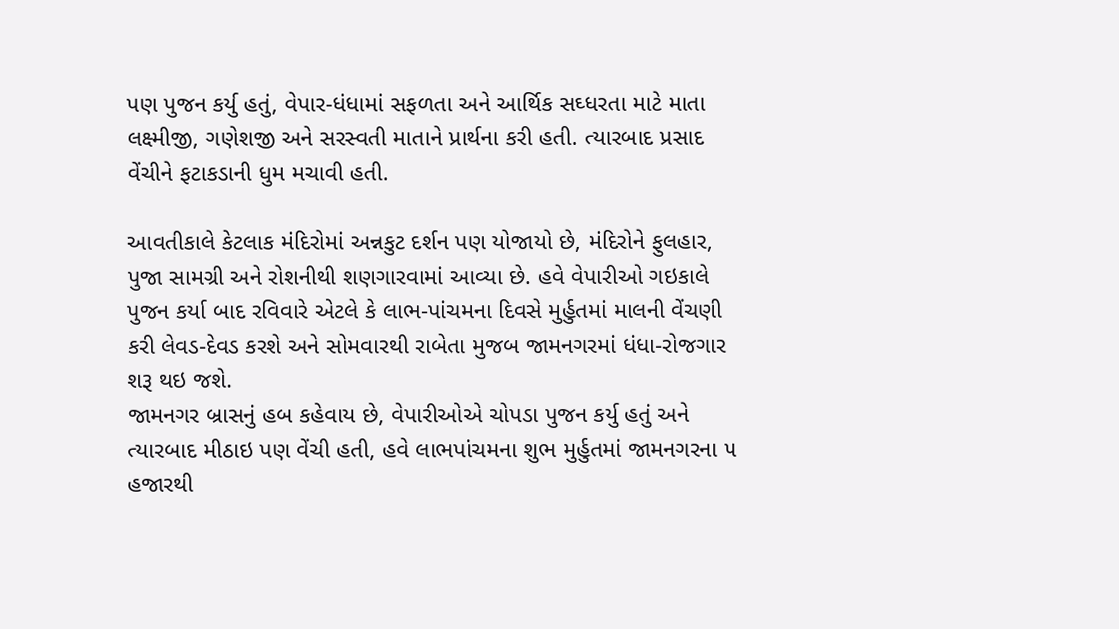પણ પુજન કર્યુ હતું, વેપાર-ધંધામાં સફળતા અને આર્થિક સઘ્ધરતા માટે માતા લક્ષ્મીજી, ગણેશજી અને સરસ્વતી માતાને પ્રાર્થના કરી હતી. ત્યારબાદ પ્રસાદ વેંચીને ફટાકડાની ધુમ મચાવી હતી.

આવતીકાલે કેટલાક મંદિરોમાં અન્નકુટ દર્શન પણ યોજાયો છે, મંદિરોને ફુલહાર, પુજા સામગ્રી અને રોશનીથી શણગારવામાં આવ્યા છે. હવે વેપારીઓ ગઇકાલે પુજન કર્યા બાદ રવિવારે એટલે કે લાભ-પાંચમના દિવસે મુર્હુતમાં માલની વેંચણી કરી લેવડ-દેવડ કરશે અને સોમવારથી રાબેતા મુજબ જામનગરમાં ધંધા-રોજગાર શરૂ થઇ જશે.
જામનગર બ્રાસનું હબ કહેવાય છે, વેપારીઓએ ચોપડા પુજન કર્યુ હતું અને ત્યારબાદ મીઠાઇ પણ વેંચી હતી, હવે લાભપાંચમના શુભ મુર્હુતમાં જામનગરના ૫ હજારથી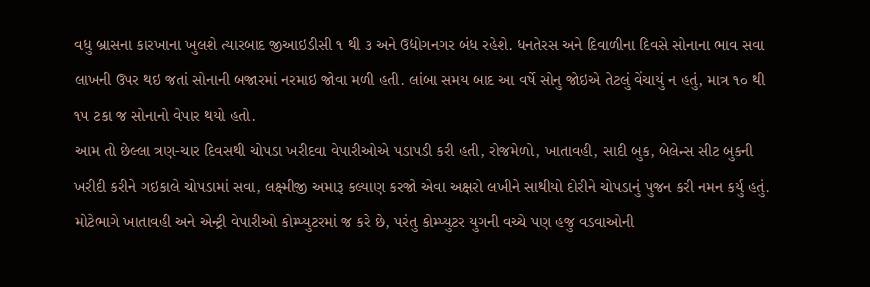વધુ બ્રાસના કારખાના ખુલશે ત્યારબાદ જીઆઇડીસી ૧ થી ૩ અને ઉદ્યોગનગર બંધ રહેશે. ધનતેરસ અને દિવાળીના દિવસે સોનાના ભાવ સવા લાખની ઉપર થઇ જતાં સોનાની બજારમાં નરમાઇ જોવા મળી હતી. લાંબા સમય બાદ આ વર્ષે સોનુ જોઇએ તેટલું વેંચાયું ન હતું, માત્ર ૧૦ થી ૧૫ ટકા જ સોનાનો વેપાર થયો હતો.
આમ તો છેલ્લા ત્રણ-ચાર દિવસથી ચોપડા ખરીદવા વેપારીઓએ પડાપડી કરી હતી, રોજમેળો, ખાતાવહી, સાદી બુક, બેલેન્સ સીટ બુકની ખરીદી કરીને ગઇકાલે ચોપડામાં સવા, લક્ષ્મીજી અમારૂ કલ્યાણ કરજો એવા અક્ષરો લખીને સાથીયો દોરીને ચોપડાનું પુજન કરી નમન કર્યુ હતું. મોટેભાગે ખાતાવહી અને એન્ટ્રી વેપારીઓ કોમ્પ્યુટરમાં જ કરે છે, પરંતુ કોમ્પ્યુટર યુગની વચ્ચે પણ હજુ વડવાઓની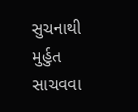સુચનાથી મુર્હુત સાચવવા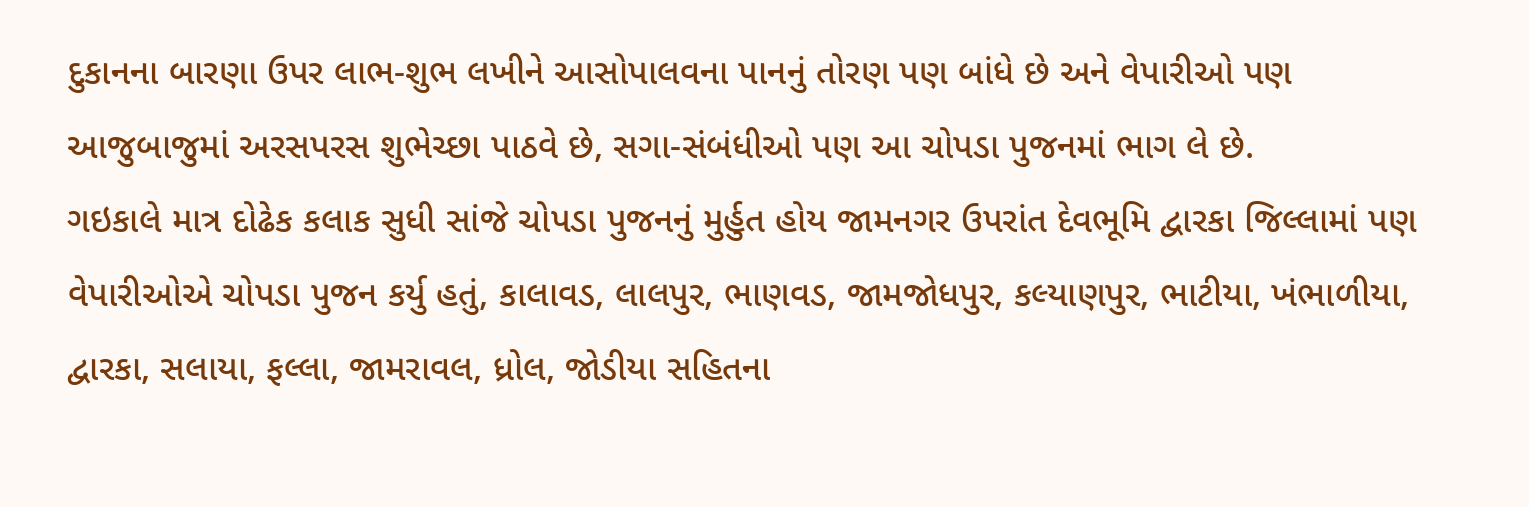દુકાનના બારણા ઉપર લાભ-શુભ લખીને આસોપાલવના પાનનું તોરણ પણ બાંધે છે અને વેપારીઓ પણ આજુબાજુમાં અરસપરસ શુભેચ્છા પાઠવે છે, સગા-સંબંધીઓ પણ આ ચોપડા પુજનમાં ભાગ લે છે.
ગઇકાલે માત્ર દોઢેક કલાક સુધી સાંજે ચોપડા પુજનનું મુર્હુત હોય જામનગર ઉપરાંત દેવભૂમિ દ્વારકા જિલ્લામાં પણ વેપારીઓએ ચોપડા પુજન કર્યુ હતું, કાલાવડ, લાલપુર, ભાણવડ, જામજોધપુર, કલ્યાણપુર, ભાટીયા, ખંભાળીયા, દ્વારકા, સલાયા, ફલ્લા, જામરાવલ, ધ્રોલ, જોડીયા સહિતના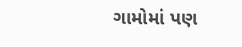ગામોમાં પણ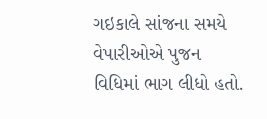ગઇકાલે સાંજના સમયે વેપારીઓએ પુજન વિધિમાં ભાગ લીધો હતો.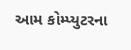આમ કોમ્પ્યુટરના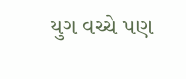યુગ વચ્ચે પણ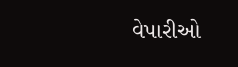વેપારીઓ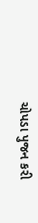ચોપડા પુજન કરી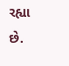રહ્યા છે.